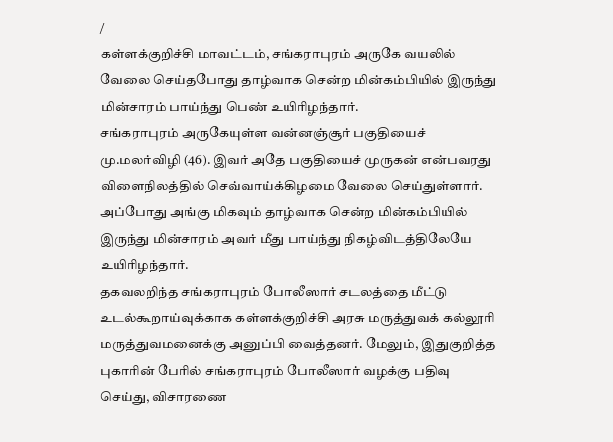/
கள்ளக்குறிச்சி மாவட்டம், சங்கராபுரம் அருகே வயலில் வேலை செய்தபோது தாழ்வாக சென்ற மின்கம்பியில் இருந்து மின்சாரம் பாய்ந்து பெண் உயிரிழந்தார்.
சங்கராபுரம் அருகேயுள்ள வன்னஞ்சூர் பகுதியைச் மு.மலர்விழி (46). இவர் அதே பகுதியைச் முருகன் என்பவரது விளைநிலத்தில் செவ்வாய்க்கிழமை வேலை செய்துள்ளார். அப்போது அங்கு மிகவும் தாழ்வாக சென்ற மின்கம்பியில் இருந்து மின்சாரம் அவர் மீது பாய்ந்து நிகழ்விடத்திலேயே உயிரிழந்தார்.
தகவலறிந்த சங்கராபுரம் போலீஸார் சடலத்தை மீட்டு உடல்கூறாய்வுக்காக கள்ளக்குறிச்சி அரசு மருத்துவக் கல்லூரி மருத்துவமனைக்கு அனுப்பி வைத்தனர். மேலும், இதுகுறித்த புகாரின் பேரில் சங்கராபுரம் போலீஸார் வழக்கு பதிவு செய்து, விசாரணை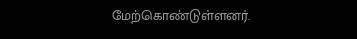மேற்கொண்டுள்ளனர்.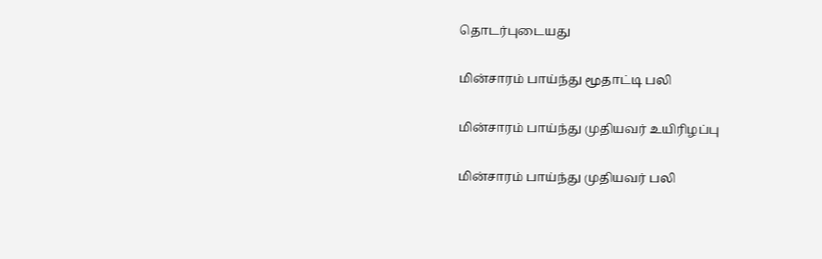தொடர்புடையது

மின்சாரம் பாய்ந்து மூதாட்டி பலி

மின்சாரம் பாய்ந்து முதியவர் உயிரிழப்பு

மின்சாரம் பாய்ந்து முதியவர் பலி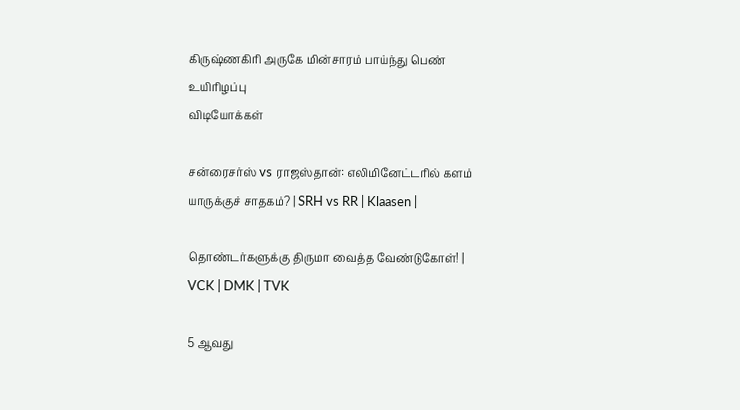கிருஷ்ணகிரி அருகே மின்சாரம் பாய்ந்து பெண் உயிரிழப்பு
விடியோக்கள்

சன்ரைசர்ஸ் vs ராஜஸ்தான்: எலிமினேட்டரில் களம் யாருக்குச் சாதகம்? | SRH vs RR | Klaasen |

தொண்டர்களுக்கு திருமா வைத்த வேண்டுகோள்! | VCK | DMK | TVK

5 ஆவது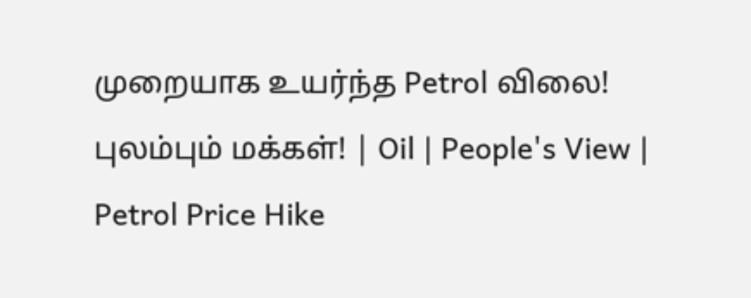முறையாக உயர்ந்த Petrol விலை! புலம்பும் மக்கள்! | Oil | People's View | Petrol Price Hike